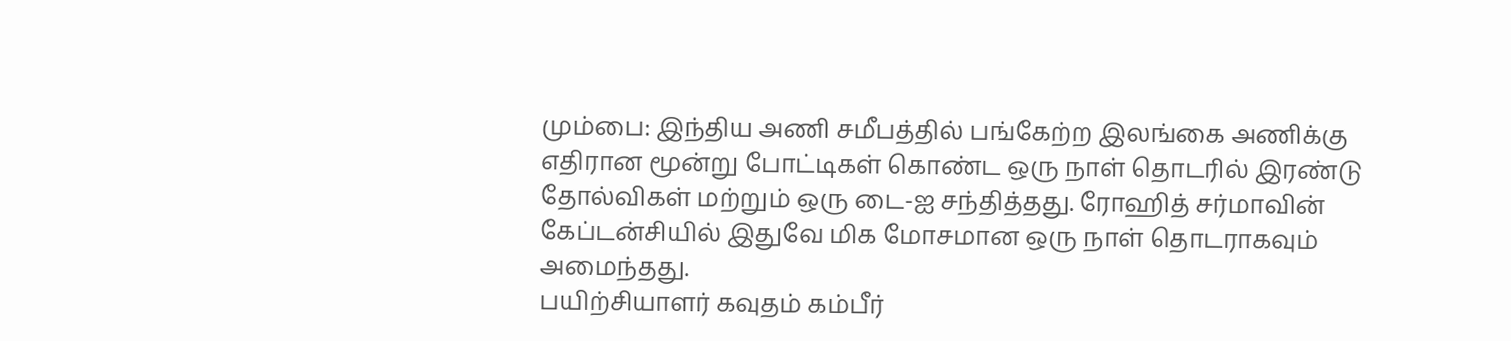மும்பை: இந்திய அணி சமீபத்தில் பங்கேற்ற இலங்கை அணிக்கு எதிரான மூன்று போட்டிகள் கொண்ட ஒரு நாள் தொடரில் இரண்டு தோல்விகள் மற்றும் ஒரு டை-ஐ சந்தித்தது. ரோஹித் சர்மாவின் கேப்டன்சியில் இதுவே மிக மோசமான ஒரு நாள் தொடராகவும் அமைந்தது.
பயிற்சியாளர் கவுதம் கம்பீர்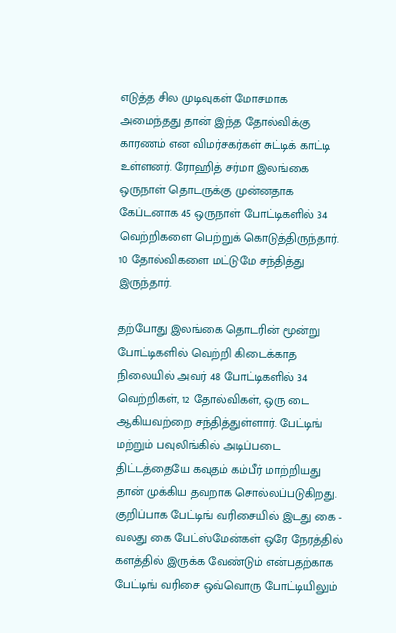எடுத்த சில முடிவுகள் மோசமாக அமைந்தது தான் இந்த தோல்விக்கு காரணம் என விமர்சகர்கள் சுட்டிக் காட்டி உள்ளனர். ரோஹித் சர்மா இலங்கை ஒருநாள் தொடருக்கு முன்னதாக கேப்டனாக 45 ஒருநாள் போட்டிகளில் 34 வெற்றிகளை பெற்றுக் கொடுத்திருந்தார். 10 தோல்விகளை மட்டுமே சந்தித்து இருந்தார்.

தற்போது இலங்கை தொடரின் மூன்று போட்டிகளில் வெற்றி கிடைக்காத நிலையில் அவர் 48 போட்டிகளில் 34 வெற்றிகள், 12 தோல்விகள், ஒரு டை ஆகியவற்றை சந்தித்துள்ளார். பேட்டிங் மற்றும் பவுலிங்கில் அடிப்படை திட்டத்தையே கவுதம் கம்பீர் மாற்றியது தான் முக்கிய தவறாக சொல்லப்படுகிறது.
குறிப்பாக பேட்டிங் வரிசையில் இடது கை - வலது கை பேட்ஸ்மேன்கள் ஒரே நேரத்தில் களத்தில் இருக்க வேண்டும் என்பதற்காக பேட்டிங் வரிசை ஒவ்வொரு போட்டியிலும்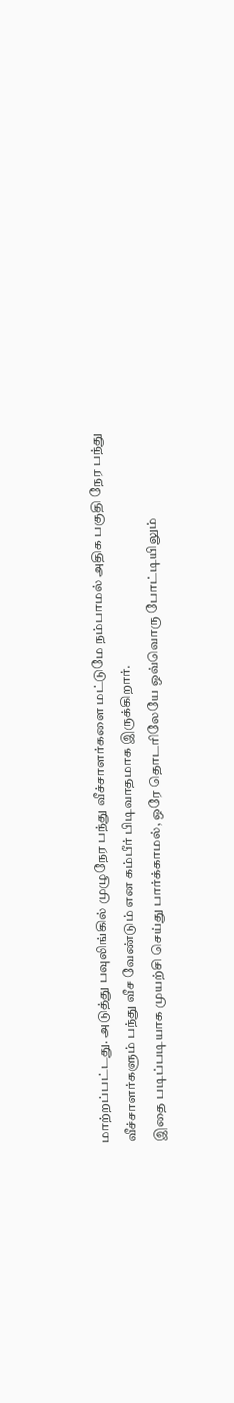மாற்றப்பட்டது. அடுத்து பவுலிங்கில் முழுநேர பந்து வீச்சாளர்களை மட்டுமே நம்பாமல் அதிக பகுதி நேர பந்து வீச்சாளர்களும் பந்து வீச வேண்டும் என கம்பீர் பிடிவாதமாக இருக்கிறார்.
இதை படிப்படியாக முயற்சி செய்து பார்க்காமல், ஒரே தொடரிலேயே ஒவ்வொரு போட்டியிலும்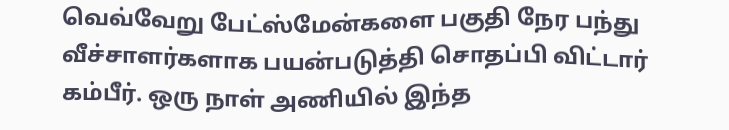வெவ்வேறு பேட்ஸ்மேன்களை பகுதி நேர பந்து வீச்சாளர்களாக பயன்படுத்தி சொதப்பி விட்டார் கம்பீர். ஒரு நாள் அணியில் இந்த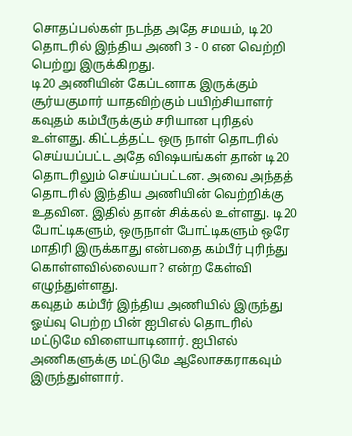சொதப்பல்கள் நடந்த அதே சமயம், டி20 தொடரில் இந்திய அணி 3 - 0 என வெற்றி பெற்று இருக்கிறது.
டி20 அணியின் கேப்டனாக இருக்கும் சூர்யகுமார் யாதவிற்கும் பயிற்சியாளர் கவுதம் கம்பீருக்கும் சரியான புரிதல் உள்ளது. கிட்டத்தட்ட ஒரு நாள் தொடரில் செய்யப்பட்ட அதே விஷயங்கள் தான் டி20 தொடரிலும் செய்யப்பட்டன. அவை அந்தத் தொடரில் இந்திய அணியின் வெற்றிக்கு உதவின. இதில் தான் சிக்கல் உள்ளது. டி20 போட்டிகளும், ஒருநாள் போட்டிகளும் ஒரே மாதிரி இருக்காது என்பதை கம்பீர் புரிந்து கொள்ளவில்லையா? என்ற கேள்வி எழுந்துள்ளது.
கவுதம் கம்பீர் இந்திய அணியில் இருந்து ஓய்வு பெற்ற பின் ஐபிஎல் தொடரில் மட்டுமே விளையாடினார். ஐபிஎல் அணிகளுக்கு மட்டுமே ஆலோசகராகவும் இருந்துள்ளார்.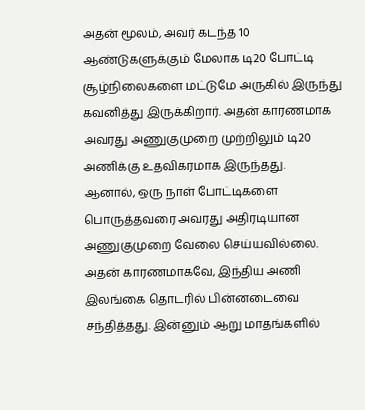அதன் மூலம், அவர் கடந்த 10 ஆண்டுகளுக்கும் மேலாக டி20 போட்டி சூழ்நிலைகளை மட்டுமே அருகில் இருந்து கவனித்து இருக்கிறார். அதன் காரணமாக அவரது அணுகுமுறை முற்றிலும் டி20 அணிக்கு உதவிகரமாக இருந்தது.
ஆனால், ஒரு நாள் போட்டிகளை பொருத்தவரை அவரது அதிரடியான அணுகுமுறை வேலை செய்யவில்லை. அதன் காரணமாகவே, இந்திய அணி இலங்கை தொடரில் பின்னடைவை சந்தித்தது. இன்னும் ஆறு மாதங்களில்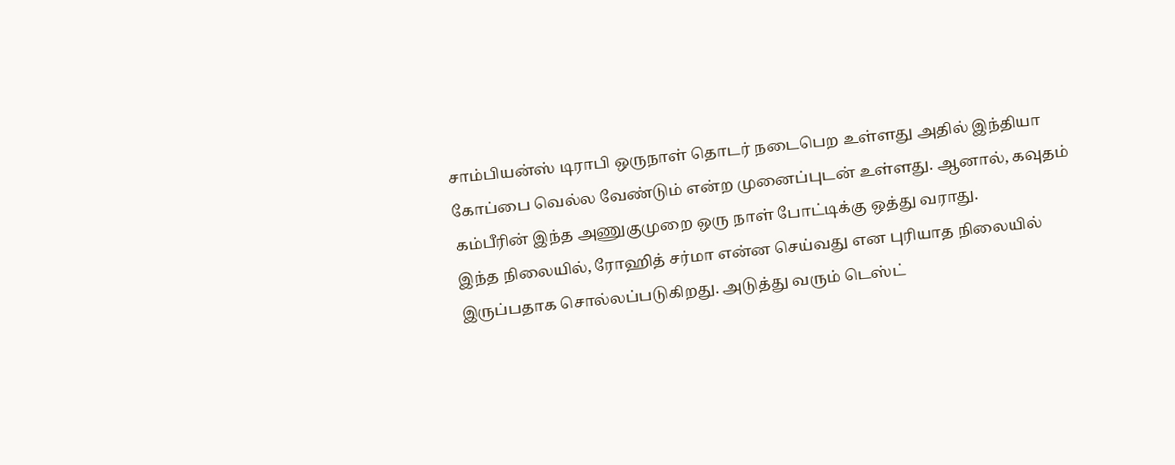சாம்பியன்ஸ் டிராபி ஒருநாள் தொடர் நடைபெற உள்ளது அதில் இந்தியா கோப்பை வெல்ல வேண்டும் என்ற முனைப்புடன் உள்ளது. ஆனால், கவுதம் கம்பீரின் இந்த அணுகுமுறை ஒரு நாள் போட்டிக்கு ஒத்து வராது.
இந்த நிலையில், ரோஹித் சர்மா என்ன செய்வது என புரியாத நிலையில் இருப்பதாக சொல்லப்படுகிறது. அடுத்து வரும் டெஸ்ட்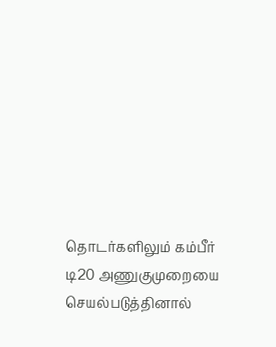தொடர்களிலும் கம்பீர் டி20 அணுகுமுறையை செயல்படுத்தினால்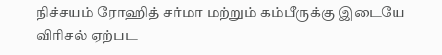நிச்சயம் ரோஹித் சர்மா மற்றும் கம்பீருக்கு இடையே விரிசல் ஏற்பட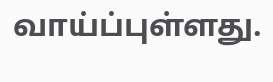வாய்ப்புள்ளது.